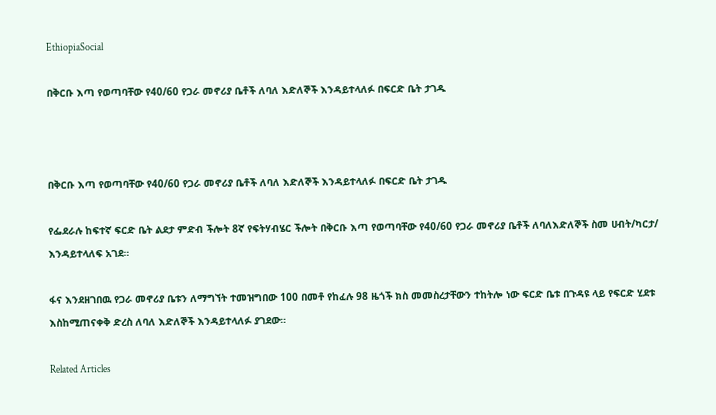EthiopiaSocial

በቅርቡ እጣ የወጣባቸው የ40/60 የጋራ መኖሪያ ቤቶች ለባለ እድለኞች እንዳይተላለፉ በፍርድ ቤት ታገዱ



በቅርቡ እጣ የወጣባቸው የ40/60 የጋራ መኖሪያ ቤቶች ለባለ እድለኞች እንዳይተላለፉ በፍርድ ቤት ታገዱ

የፌደራሉ ከፍተኛ ፍርድ ቤት ልደታ ምድብ ችሎት 8ኛ የፍትሃብሄር ችሎት በቅርቡ እጣ የወጣባቸው የ40/60 የጋራ መኖሪያ ቤቶች ለባለእድለኞች ስመ ሀብት/ካርታ/ እንዳይተላለፍ አገደ።

ፋና እንደዘገበዉ የጋራ መኖሪያ ቤቱን ለማግኘት ተመዝግበው 100 በመቶ የከፈሉ 98 ዜጎች ክስ መመስረታቸውን ተከትሎ ነው ፍርድ ቤቱ በጉዳዩ ላይ የፍርድ ሂደቱ እስከሚጠናቀቅ ድረስ ለባለ እድለኞች እንዳይተላለፉ ያገደው።

Related Articles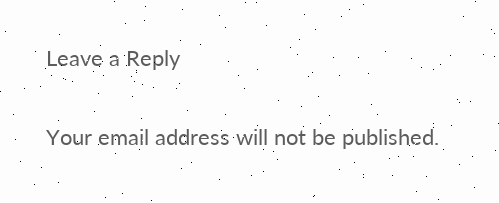Leave a Reply

Your email address will not be published.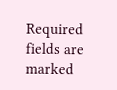Required fields are marked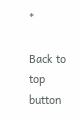*

Back to top button